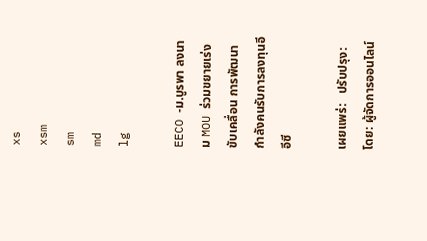xs
xsm
sm
md
lg

EECO -ม.บูรพา ลงนาม MOU ร่วมขยายเร่งขับเคลื่อน การพัฒนากำลังคนรับการลงทุนอีอีซี

เผยแพร่:   ปรับปรุง:   โดย: ผู้จัดการออนไลน์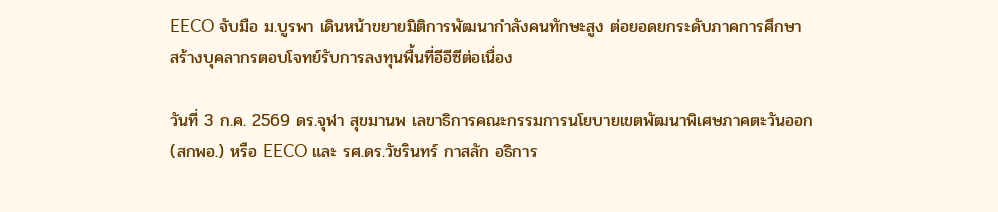EECO จับมือ ม.บูรพา เดินหน้าขยายมิติการพัฒนากำลังคนทักษะสูง ต่อยอดยกระดับภาคการศึกษา สร้างบุคลากรตอบโจทย์รับการลงทุนพื้นที่อีอีซีต่อเนื่อง

วันที่ 3 ก.ค. 2569 ดร.จุฬา สุขมานพ เลขาธิการคณะกรรมการนโยบายเขตพัฒนาพิเศษภาคตะวันออก (สกพอ.) หรือ EECO และ รศ.ดร.วัชรินทร์ กาสลัก อธิการ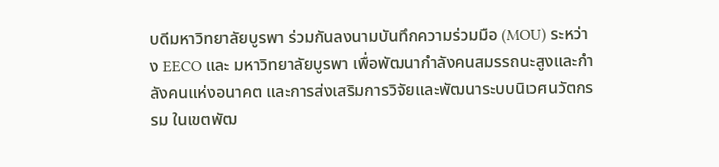บดีมหาวิทยาลัยบูรพา ร่วมกันลงนามบันทึกความร่วมมือ (MOU) ระหว่าง EECO และ มหาวิทยาลัยบูรพา เพื่อพัฒนากำลังคนสมรรถนะสูงและกำลังคนแห่งอนาคต และการส่งเสริมการวิจัยและพัฒนาระบบนิเวศนวัตกรรม ในเขตพัฒ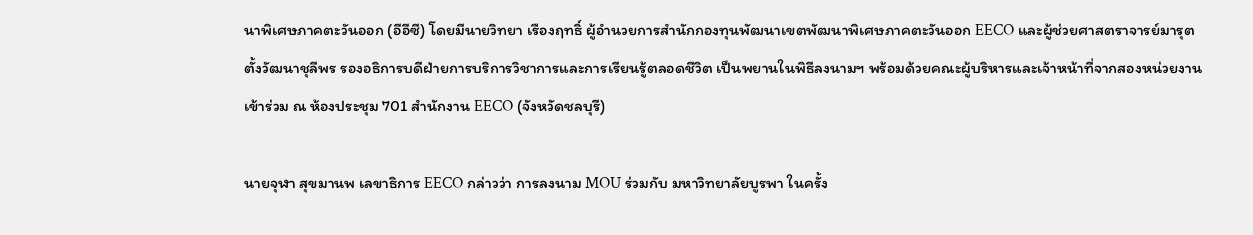นาพิเศษภาคตะวันออก (อีอีซี) โดยมีนายวิทยา เรืองฤทธิ์ ผู้อำนวยการสำนักกองทุนพัฒนาเขตพัฒนาพิเศษภาคตะวันออก EECO และผู้ช่วยศาสตราจารย์มารุต ตั้งวัฒนาชุลีพร รองอธิการบดีฝ่ายการบริการวิชาการและการเรียนรู้ตลอดชีวิต เป็นพยานในพิธีลงนามฯ พร้อมด้วยคณะผู้บริหารและเจ้าหน้าที่จากสองหน่วยงาน เข้าร่วม ณ ห้องประชุม 701 สำนักงาน EECO (จังหวัดชลบุรี)

นายจุฬา สุขมานพ เลขาธิการ EECO กล่าวว่า การลงนาม MOU ร่วมกับ มหาวิทยาลัยบูรพา ในครั้ง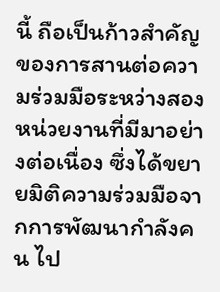นี้ ถือเป็นก้าวสำคัญของการสานต่อความร่วมมือระหว่างสองหน่วยงานที่มีมาอย่างต่อเนื่อง ซึ่งได้ขยายมิติความร่วมมือจากการพัฒนากำลังคน ไป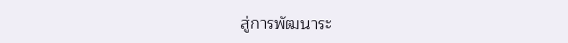สู่การพัฒนาระ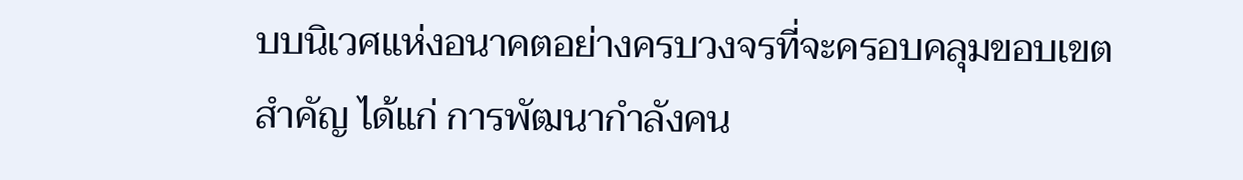บบนิเวศแห่งอนาคตอย่างครบวงจรที่จะครอบคลุมขอบเขตสำคัญ ได้แก่ การพัฒนากำลังคน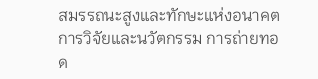สมรรถนะสูงและทักษะแห่งอนาคต การวิจัยและนวัตกรรม การถ่ายทอด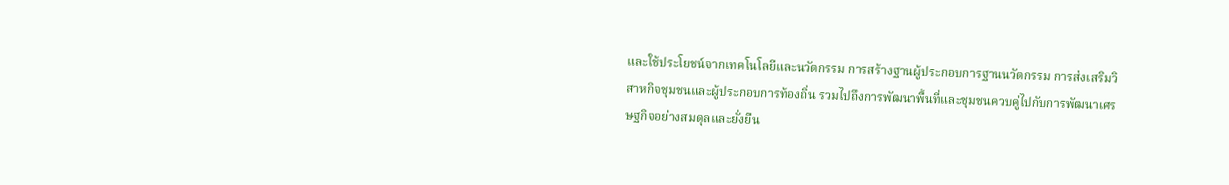และใช้ประโยชน์จากเทคโนโลยีและนวัตกรรม การสร้างฐานผู้ประกอบการฐานนวัตกรรม การส่งเสริมวิสาหกิจชุมชนและผู้ประกอบการท้องถิ่น รวมไปถึงการพัฒนาพื้นที่และชุมชนควบคู่ไปกับการพัฒนาเศรษฐกิจอย่างสมดุลและยั่งยืน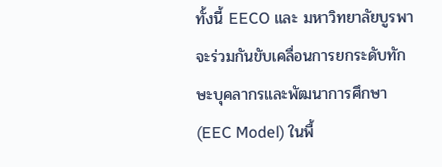ทั้งนี้ EECO และ มหาวิทยาลัยบูรพา จะร่วมกันขับเคลื่อนการยกระดับทักษะบุคลากรและพัฒนาการศึกษา (EEC Model) ในพื้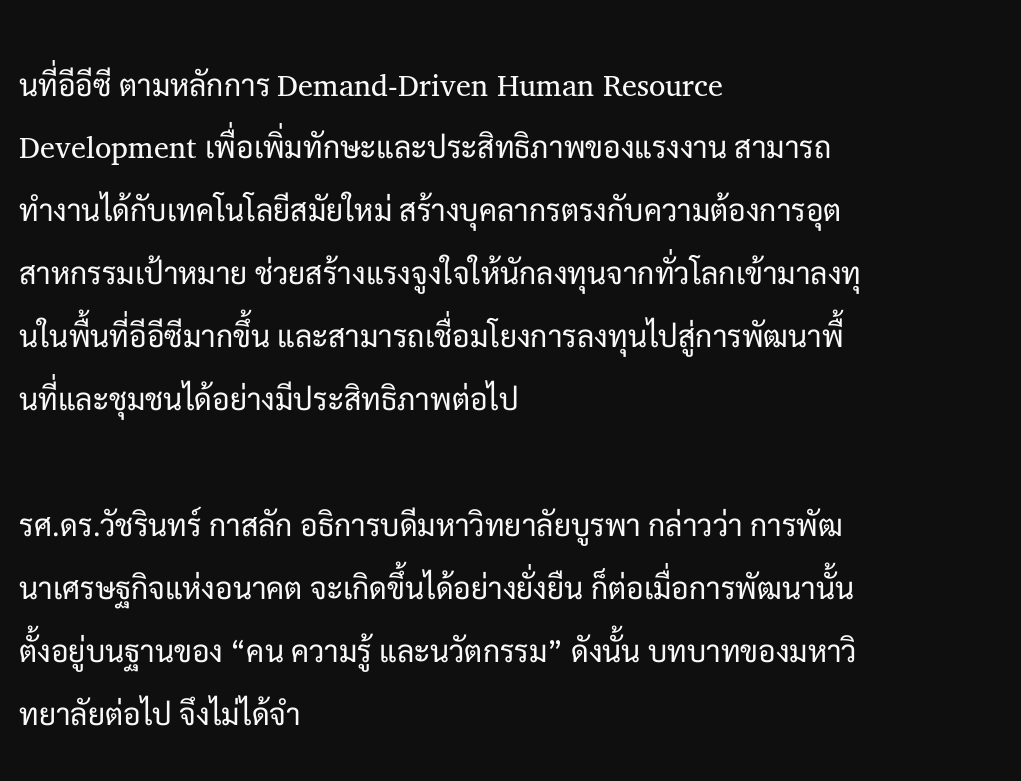นที่อีอีซี ตามหลักการ Demand-Driven Human Resource Development เพื่อเพิ่มทักษะและประสิทธิภาพของแรงงาน สามารถทำงานได้กับเทคโนโลยีสมัยใหม่ สร้างบุคลากรตรงกับความต้องการอุตสาหกรรมเป้าหมาย ช่วยสร้างแรงจูงใจให้นักลงทุนจากทั่วโลกเข้ามาลงทุนในพื้นที่อีอีซีมากขึ้น และสามารถเชื่อมโยงการลงทุนไปสู่การพัฒนาพื้นที่และชุมชนได้อย่างมีประสิทธิภาพต่อไป

รศ.ดร.วัชรินทร์ กาสลัก อธิการบดีมหาวิทยาลัยบูรพา กล่าวว่า การพัฒนาเศรษฐกิจแห่งอนาคต จะเกิดขึ้นได้อย่างยั่งยืน ก็ต่อเมื่อการพัฒนานั้นตั้งอยู่บนฐานของ “คน ความรู้ และนวัตกรรม” ดังนั้น บทบาทของมหาวิทยาลัยต่อไป จึงไม่ได้จำ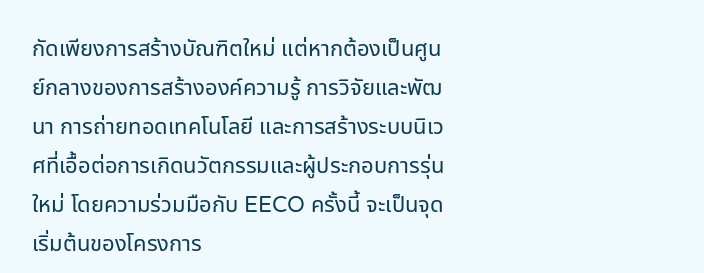กัดเพียงการสร้างบัณฑิตใหม่ แต่หากต้องเป็นศูนย์กลางของการสร้างองค์ความรู้ การวิจัยและพัฒนา การถ่ายทอดเทคโนโลยี และการสร้างระบบนิเวศที่เอื้อต่อการเกิดนวัตกรรมและผู้ประกอบการรุ่นใหม่ โดยความร่วมมือกับ EECO ครั้งนี้ จะเป็นจุดเริ่มต้นของโครงการ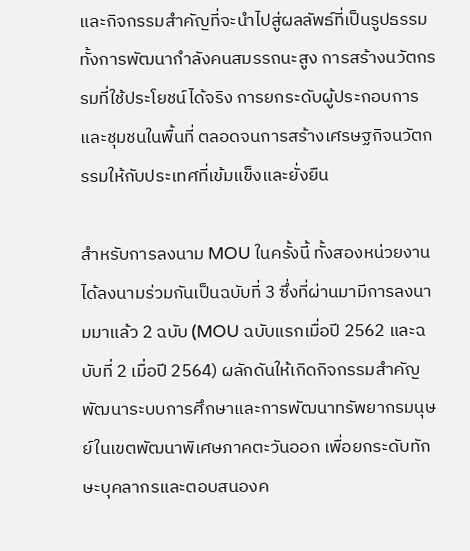และกิจกรรมสำคัญที่จะนำไปสู่ผลลัพธ์ที่เป็นรูปธรรม ทั้งการพัฒนากำลังคนสมรรถนะสูง การสร้างนวัตกรรมที่ใช้ประโยชน์ได้จริง การยกระดับผู้ประกอบการและชุมชนในพื้นที่ ตลอดจนการสร้างเศรษฐกิจนวัตกรรมให้กับประเทศที่เข้มแข็งและยั่งยืน

สำหรับการลงนาม MOU ในครั้งนี้ ทั้งสองหน่วยงานได้ลงนามร่วมกันเป็นฉบับที่ 3 ซึ่งที่ผ่านมามีการลงนามมาแล้ว 2 ฉบับ (MOU ฉบับแรกเมื่อปี 2562 และฉบับที่ 2 เมื่อปี 2564) ผลักดันให้เกิดกิจกรรมสำคัญพัฒนาระบบการศึกษาและการพัฒนาทรัพยากรมนุษย์ในเขตพัฒนาพิเศษภาคตะวันออก เพื่อยกระดับทักษะบุคลากรและตอบสนองค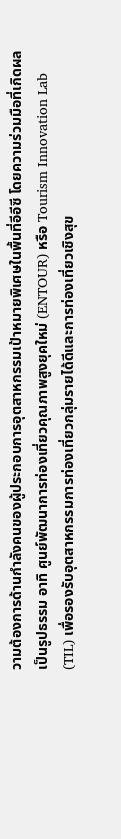วามต้องการด้านกำลังคนของผู้ประกอบการอุตสาหกรรมเป้าหมายพิเศษในพื้นที่อีอีซี โดยความร่วมมือที่เกิดผลเป็นรูปธรรม อาทิ ศูนย์พัฒนาการท่องเที่ยวคุณภาพสูงยุคใหม่ (ENTOUR) หรือ Tourism Innovation Lab (TIL) เพื่อรองรับอุตสาหกรรมการท่องเที่ยวกลุ่มรายได้ดีและการท่องเที่ยวเชิงสุข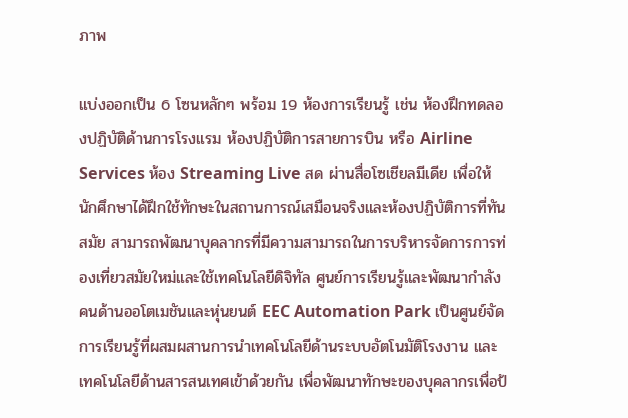ภาพ

แบ่งออกเป็น 6 โซนหลักๆ พร้อม 19 ห้องการเรียนรู้ เช่น ห้องฝึกทดลองปฏิบัติด้านการโรงแรม ห้องปฏิบัติการสายการบิน หรือ Airline Services ห้อง Streaming Live สด ผ่านสื่อโซเชียลมีเดีย เพื่อให้นักศึกษาได้ฝึกใช้ทักษะในสถานการณ์เสมือนจริงและห้องปฏิบัติการที่ทันสมัย สามารถพัฒนาบุคลากรที่มีความสามารถในการบริหารจัดการการท่องเที่ยวสมัยใหม่และใช้เทคโนโลยีดิจิทัล ศูนย์การเรียนรู้และพัฒนากำลังคนด้านออโตเมชันและหุ่นยนต์ EEC Automation Park เป็นศูนย์จัดการเรียนรู้ที่ผสมผสานการนำเทคโนโลยีด้านระบบอัตโนมัติโรงงาน และเทคโนโลยีด้านสารสนเทศเข้าด้วยกัน เพื่อพัฒนาทักษะของบุคลากรเพื่อป้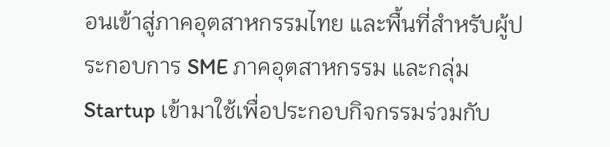อนเข้าสู่ภาคอุตสาหกรรมไทย และพื้นที่สำหรับผู้ประกอบการ SME ภาคอุตสาหกรรม และกลุ่ม Startup เข้ามาใช้เพื่อประกอบกิจกรรมร่วมกับ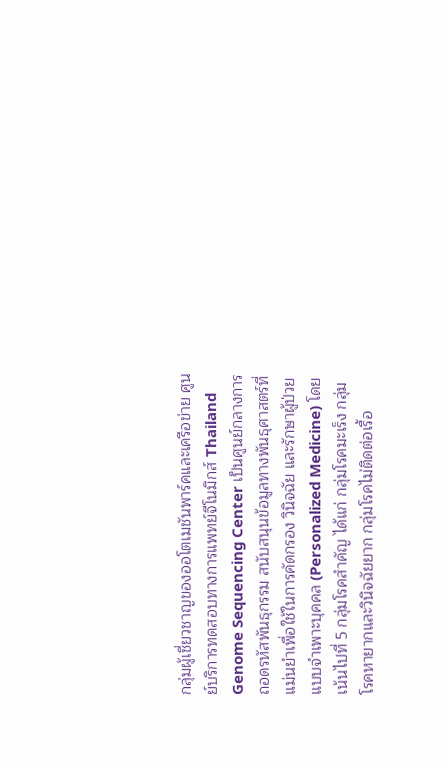กลุ่มผู้เชี่ยวชาญของออโตเมชันพาร์คและเครือข่าย ศูนย์บริการทดสอบทางการแพทย์จีโนมิกส์ Thailand Genome Sequencing Center เป็นศูนย์กลางการถอดรหัสพันธุกรรม สนับสนุนข้อมูลทางพันธุศาสตร์ที่แม่นยำเพื่อใช้ในการคัดกรอง วินิจฉัย และรักษาผู้ป่วยแบบจำเพาะบุคคล (Personalized Medicine) โดยเน้นไปที่ 5 กลุ่มโรคสำคัญ ได้แก่ กลุ่มโรคมะเร็ง กลุ่มโรคหายากและวินิจฉัยยาก กลุ่มโรคไม่ติดต่อเรื้อ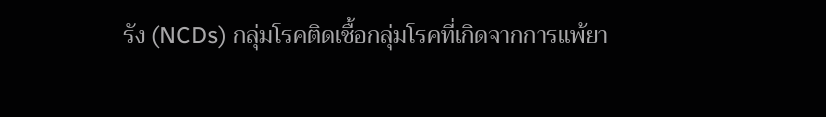รัง (NCDs) กลุ่มโรคติดเชื้อกลุ่มโรคที่เกิดจากการแพ้ยา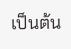เป็นต้น